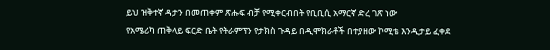ይህ ዝቅተኛ ዳታን በመጠቀም ጽሑፍ ብቻ የሚቀርብበት የቢቢሲ አማርኛ ድረ ገጽ ነው
የአሜሪካ ጠቅላይ ፍርድ ቤት የትራምፕን የታክስ ጉዳይ በዲሞክራቶች በተያዘው ኮሚቴ እንዲታይ ፈቀደ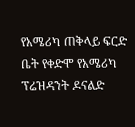የአሜሪካ ጠቅላይ ፍርድ ቤት የቀድሞ የአሜሪካ ፕሬዝዳንት ዶናልድ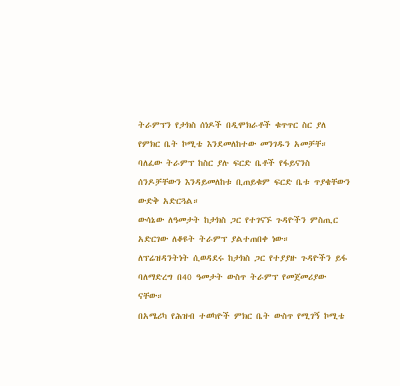ትራምፕን የታክስ ሰነዶች በዲሞክራቶች ቁጥጥር ስር ያለ የምክር ቤት ኮሚቴ እንደመለከተው መንገዱን አመቻቸ።
ባለፈው ትራምፕ ከስር ያሉ ፍርድ ቤቶች የፋይናንስ ሰንዶቻቸውን እንዳይመለከቱ ቢጠይቁም ፍርድ ቤቱ ጥያቄቸውን ውድቅ አድርጓል።
ውሳኔው ለዓመታት ከታክስ ጋር የተገናኙ ጉዳዮችን ምስጢር አድርገው ለቆዩት ትራምፕ ያልተጠበቀ ነው።
ለፕሬዝዳንትነት ሲወዳደሩ ከታክስ ጋር የተያያዙ ጉዳዮችን ይፋ ባለማድረግ በ40 ዓመታት ውስጥ ትራምፕ የመጀመሪያው ናቸው።
በአሜሪካ የሕዝብ ተወካዮች ምክር ቤት ውስጥ የሚገኝ ኮሚቴ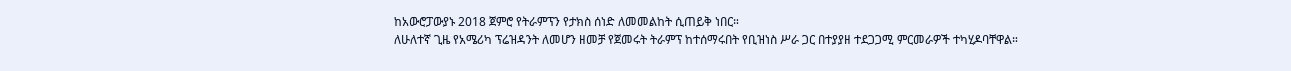ከአውሮፓውያኑ 2018 ጀምሮ የትራምፕን የታክስ ሰነድ ለመመልከት ሲጠይቅ ነበር።
ለሁለተኛ ጊዜ የአሜሪካ ፕሬዝዳንት ለመሆን ዘመቻ የጀመሩት ትራምፕ ከተሰማሩበት የቢዝነስ ሥራ ጋር በተያያዘ ተደጋጋሚ ምርመራዎች ተካሂዶባቸዋል።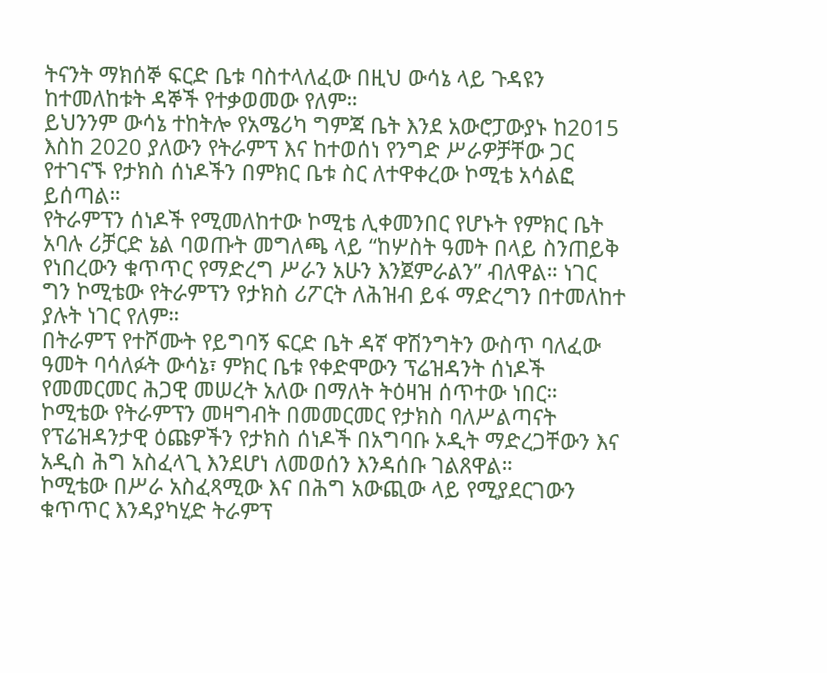ትናንት ማክሰኞ ፍርድ ቤቱ ባስተላለፈው በዚህ ውሳኔ ላይ ጉዳዩን ከተመለከቱት ዳኞች የተቃወመው የለም።
ይህንንም ውሳኔ ተከትሎ የአሜሪካ ግምጃ ቤት እንደ አውሮፓውያኑ ከ2015 እስከ 2020 ያለውን የትራምፕ እና ከተወሰነ የንግድ ሥራዎቻቸው ጋር የተገናኙ የታክስ ሰነዶችን በምክር ቤቱ ስር ለተዋቀረው ኮሚቴ አሳልፎ ይሰጣል።
የትራምፕን ሰነዶች የሚመለከተው ኮሚቴ ሊቀመንበር የሆኑት የምክር ቤት አባሉ ሪቻርድ ኔል ባወጡት መግለጫ ላይ “ከሦስት ዓመት በላይ ስንጠይቅ የነበረውን ቁጥጥር የማድረግ ሥራን አሁን እንጀምራልን” ብለዋል። ነገር ግን ኮሚቴው የትራምፕን የታክስ ሪፖርት ለሕዝብ ይፋ ማድረግን በተመለከተ ያሉት ነገር የለም።
በትራምፕ የተሾሙት የይግባኝ ፍርድ ቤት ዳኛ ዋሽንግትን ውስጥ ባለፈው ዓመት ባሳለፉት ውሳኔ፣ ምክር ቤቱ የቀድሞውን ፕሬዝዳንት ሰነዶች የመመርመር ሕጋዊ መሠረት አለው በማለት ትዕዛዝ ሰጥተው ነበር።
ኮሚቴው የትራምፕን መዛግብት በመመርመር የታክስ ባለሥልጣናት የፕሬዝዳንታዊ ዕጩዎችን የታክስ ሰነዶች በአግባቡ ኦዲት ማድረጋቸውን እና አዲስ ሕግ አስፈላጊ እንደሆነ ለመወሰን እንዳሰቡ ገልጸዋል።
ኮሚቴው በሥራ አስፈጻሚው እና በሕግ አውጪው ላይ የሚያደርገውን ቁጥጥር እንዳያካሂድ ትራምፕ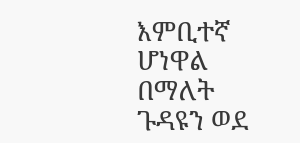እምቢተኛ ሆነዋል በማለት ጉዳዩን ወደ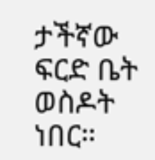ታችኛው ፍርድ ቤት ወስዶት ነበር።